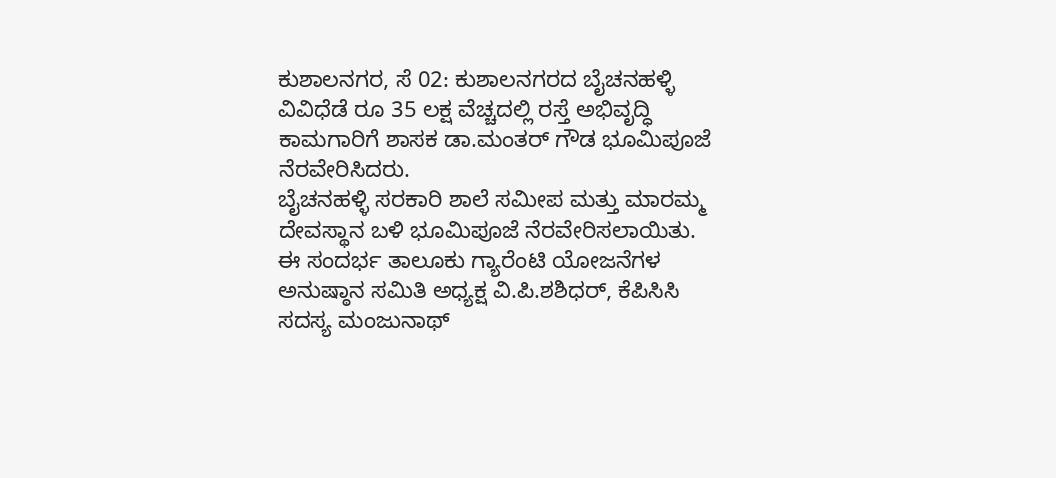ಕುಶಾಲನಗರ, ಸೆ 02: ಕುಶಾಲನಗರದ ಬೈಚನಹಳ್ಳಿ ವಿವಿಧೆಡೆ ರೂ 35 ಲಕ್ಷ ವೆಚ್ಚದಲ್ಲಿ ರಸ್ತೆ ಅಭಿವೃದ್ಧಿ ಕಾಮಗಾರಿಗೆ ಶಾಸಕ ಡಾ.ಮಂತರ್ ಗೌಡ ಭೂಮಿಪೂಜೆ ನೆರವೇರಿಸಿದರು.
ಬೈಚನಹಳ್ಳಿ ಸರಕಾರಿ ಶಾಲೆ ಸಮೀಪ ಮತ್ತು ಮಾರಮ್ಮ ದೇವಸ್ಥಾನ ಬಳಿ ಭೂಮಿಪೂಜೆ ನೆರವೇರಿಸಲಾಯಿತು.
ಈ ಸಂದರ್ಭ ತಾಲೂಕು ಗ್ಯಾರೆಂಟಿ ಯೋಜನೆಗಳ ಅನುಷ್ಠಾನ ಸಮಿತಿ ಅಧ್ಯಕ್ಷ ವಿ.ಪಿ.ಶಶಿಧರ್, ಕೆಪಿಸಿಸಿ ಸದಸ್ಯ ಮಂಜುನಾಥ್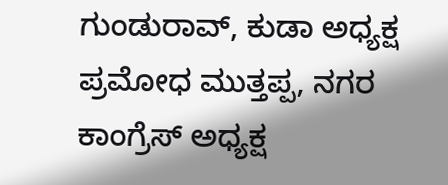ಗುಂಡುರಾವ್, ಕುಡಾ ಅಧ್ಯಕ್ಷ ಪ್ರಮೋಧ ಮುತ್ತಪ್ಪ, ನಗರ ಕಾಂಗ್ರೆಸ್ ಅಧ್ಯಕ್ಷ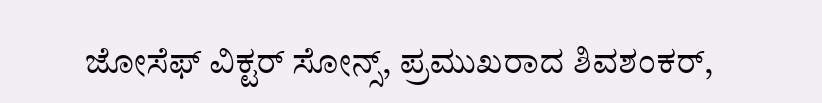ಜೋಸೆಫ್ ವಿಕ್ಟರ್ ಸೋನ್ಸ್, ಪ್ರಮುಖರಾದ ಶಿವಶಂಕರ್,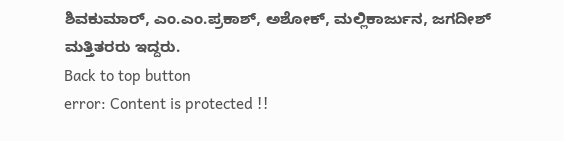ಶಿವಕುಮಾರ್, ಎಂ.ಎಂ.ಪ್ರಕಾಶ್, ಅಶೋಕ್, ಮಲ್ಲಿಕಾರ್ಜುನ, ಜಗದೀಶ್ ಮತ್ತಿತರರು ಇದ್ದರು.
Back to top button
error: Content is protected !!